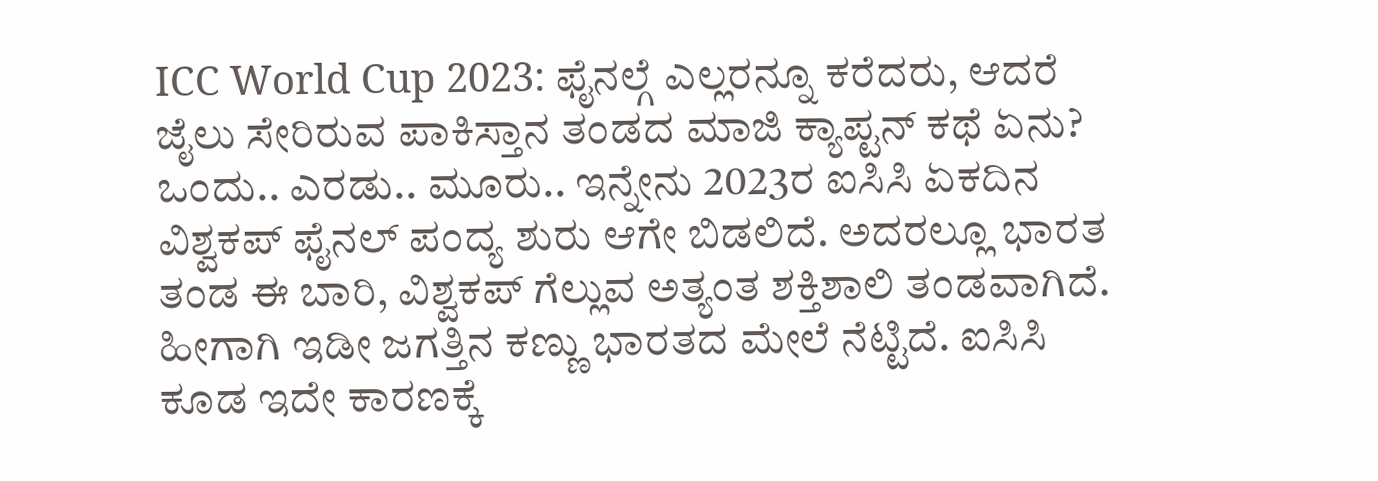ICC World Cup 2023: ಫೈನಲ್ಗೆ ಎಲ್ಲರನ್ನೂ ಕರೆದರು, ಆದರೆ ಜೈಲು ಸೇರಿರುವ ಪಾಕಿಸ್ತಾನ ತಂಡದ ಮಾಜಿ ಕ್ಯಾಪ್ಟನ್ ಕಥೆ ಏನು?
ಒಂದು.. ಎರಡು.. ಮೂರು.. ಇನ್ನೇನು 2023ರ ಐಸಿಸಿ ಏಕದಿನ ವಿಶ್ವಕಪ್ ಫೈನಲ್ ಪಂದ್ಯ ಶುರು ಆಗೇ ಬಿಡಲಿದೆ. ಅದರಲ್ಲೂ ಭಾರತ ತಂಡ ಈ ಬಾರಿ, ವಿಶ್ವಕಪ್ ಗೆಲ್ಲುವ ಅತ್ಯಂತ ಶಕ್ತಿಶಾಲಿ ತಂಡವಾಗಿದೆ. ಹೀಗಾಗಿ ಇಡೀ ಜಗತ್ತಿನ ಕಣ್ಣು ಭಾರತದ ಮೇಲೆ ನೆಟ್ಟಿದೆ. ಐಸಿಸಿ ಕೂಡ ಇದೇ ಕಾರಣಕ್ಕೆ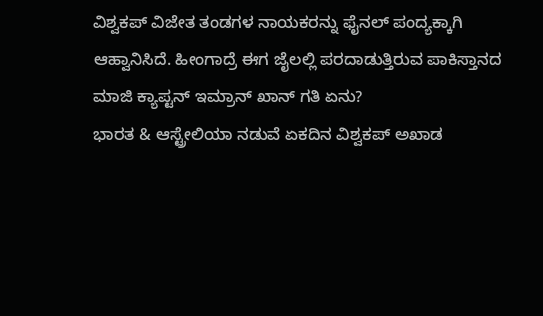ವಿಶ್ವಕಪ್ ವಿಜೇತ ತಂಡಗಳ ನಾಯಕರನ್ನು ಫೈನಲ್ ಪಂದ್ಯಕ್ಕಾಗಿ ಆಹ್ವಾನಿಸಿದೆ. ಹೀಂಗಾದ್ರೆ ಈಗ ಜೈಲಲ್ಲಿ ಪರದಾಡುತ್ತಿರುವ ಪಾಕಿಸ್ತಾನದ ಮಾಜಿ ಕ್ಯಾಪ್ಟನ್ ಇಮ್ರಾನ್ ಖಾನ್ ಗತಿ ಏನು?
ಭಾರತ & ಆಸ್ಟ್ರೇಲಿಯಾ ನಡುವೆ ಏಕದಿನ ವಿಶ್ವಕಪ್ ಅಖಾಡ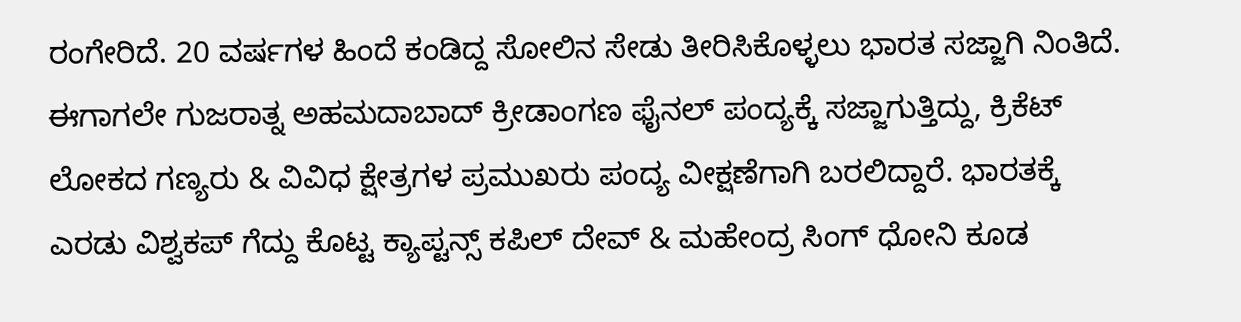ರಂಗೇರಿದೆ. 20 ವರ್ಷಗಳ ಹಿಂದೆ ಕಂಡಿದ್ದ ಸೋಲಿನ ಸೇಡು ತೀರಿಸಿಕೊಳ್ಳಲು ಭಾರತ ಸಜ್ಜಾಗಿ ನಿಂತಿದೆ. ಈಗಾಗಲೇ ಗುಜರಾತ್ನ ಅಹಮದಾಬಾದ್ ಕ್ರೀಡಾಂಗಣ ಫೈನಲ್ ಪಂದ್ಯಕ್ಕೆ ಸಜ್ಜಾಗುತ್ತಿದ್ದು, ಕ್ರಿಕೆಟ್ ಲೋಕದ ಗಣ್ಯರು & ವಿವಿಧ ಕ್ಷೇತ್ರಗಳ ಪ್ರಮುಖರು ಪಂದ್ಯ ವೀಕ್ಷಣೆಗಾಗಿ ಬರಲಿದ್ದಾರೆ. ಭಾರತಕ್ಕೆ ಎರಡು ವಿಶ್ವಕಪ್ ಗೆದ್ದು ಕೊಟ್ಟ ಕ್ಯಾಪ್ಟನ್ಸ್ ಕಪಿಲ್ ದೇವ್ & ಮಹೇಂದ್ರ ಸಿಂಗ್ ಧೋನಿ ಕೂಡ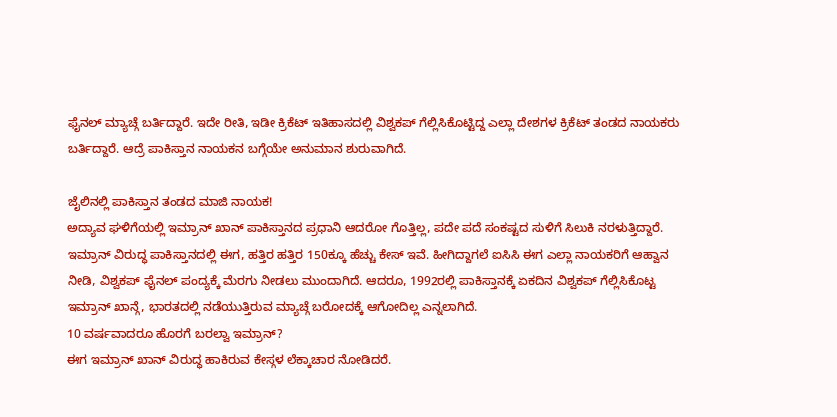ಫೈನಲ್ ಮ್ಯಾಚ್ಗೆ ಬರ್ತಿದ್ದಾರೆ. ಇದೇ ರೀತಿ, ಇಡೀ ಕ್ರಿಕೆಟ್ ಇತಿಹಾಸದಲ್ಲಿ ವಿಶ್ವಕಪ್ ಗೆಲ್ಲಿಸಿಕೊಟ್ಟಿದ್ದ ಎಲ್ಲಾ ದೇಶಗಳ ಕ್ರಿಕೆಟ್ ತಂಡದ ನಾಯಕರು ಬರ್ತಿದ್ದಾರೆ. ಆದ್ರೆ ಪಾಕಿಸ್ತಾನ ನಾಯಕನ ಬಗ್ಗೆಯೇ ಅನುಮಾನ ಶುರುವಾಗಿದೆ.

ಜೈಲಿನಲ್ಲಿ ಪಾಕಿಸ್ತಾನ ತಂಡದ ಮಾಜಿ ನಾಯಕ!
ಅದ್ಯಾವ ಘಳಿಗೆಯಲ್ಲಿ ಇಮ್ರಾನ್ ಖಾನ್ ಪಾಕಿಸ್ತಾನದ ಪ್ರಧಾನಿ ಆದರೋ ಗೊತ್ತಿಲ್ಲ, ಪದೇ ಪದೆ ಸಂಕಷ್ಟದ ಸುಳಿಗೆ ಸಿಲುಕಿ ನರಳುತ್ತಿದ್ದಾರೆ. ಇಮ್ರಾನ್ ವಿರುದ್ಧ ಪಾಕಿಸ್ತಾನದಲ್ಲಿ ಈಗ, ಹತ್ತಿರ ಹತ್ತಿರ 150ಕ್ಕೂ ಹೆಚ್ಚು ಕೇಸ್ ಇವೆ. ಹೀಗಿದ್ದಾಗಲೆ ಐಸಿಸಿ ಈಗ ಎಲ್ಲಾ ನಾಯಕರಿಗೆ ಆಹ್ವಾನ ನೀಡಿ, ವಿಶ್ವಕಪ್ ಫೈನಲ್ ಪಂದ್ಯಕ್ಕೆ ಮೆರಗು ನೀಡಲು ಮುಂದಾಗಿದೆ. ಆದರೂ, 1992ರಲ್ಲಿ ಪಾಕಿಸ್ತಾನಕ್ಕೆ ಏಕದಿನ ವಿಶ್ವಕಪ್ ಗೆಲ್ಲಿಸಿಕೊಟ್ಟ ಇಮ್ರಾನ್ ಖಾನ್ಗೆ, ಭಾರತದಲ್ಲಿ ನಡೆಯುತ್ತಿರುವ ಮ್ಯಾಚ್ಗೆ ಬರೋದಕ್ಕೆ ಆಗೋದಿಲ್ಲ ಎನ್ನಲಾಗಿದೆ.
10 ವರ್ಷವಾದರೂ ಹೊರಗೆ ಬರಲ್ವಾ ಇಮ್ರಾನ್?
ಈಗ ಇಮ್ರಾನ್ ಖಾನ್ ವಿರುದ್ಧ ಹಾಕಿರುವ ಕೇಸ್ಗಳ ಲೆಕ್ಕಾಚಾರ ನೋಡಿದರೆ.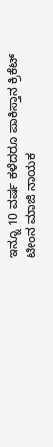ಇನ್ನೂ 10 ವರ್ಷ ಕಳೆದರೂ ಪಾಕಿಸ್ತಾನ ಕ್ರಿಕೆಟ್ ಟೀಂನ ಮಾಜಿ ನಾಯಕ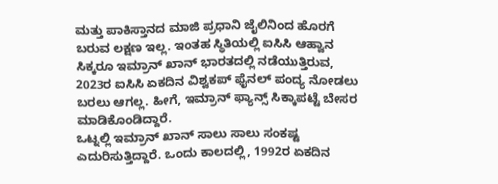ಮತ್ತು ಪಾಕಿಸ್ತಾನದ ಮಾಜಿ ಪ್ರಧಾನಿ ಜೈಲಿನಿಂದ ಹೊರಗೆ ಬರುವ ಲಕ್ಷಣ ಇಲ್ಲ. ಇಂತಹ ಸ್ಥಿತಿಯಲ್ಲಿ ಐಸಿಸಿ ಆಹ್ವಾನ ಸಿಕ್ಕರೂ ಇಮ್ರಾನ್ ಖಾನ್ ಭಾರತದಲ್ಲಿ ನಡೆಯುತ್ತಿರುವ, 2023ರ ಐಸಿಸಿ ಏಕದಿನ ವಿಶ್ವಕಪ್ ಫೈನಲ್ ಪಂದ್ಯ ನೋಡಲು ಬರಲು ಆಗಲ್ಲ. ಹೀಗೆ, ಇಮ್ರಾನ್ ಫ್ಯಾನ್ಸ್ ಸಿಕ್ಕಾಪಟ್ಟೆ ಬೇಸರ ಮಾಡಿಕೊಂಡಿದ್ದಾರೆ.
ಒಟ್ನಲ್ಲಿ ಇಮ್ರಾನ್ ಖಾನ್ ಸಾಲು ಸಾಲು ಸಂಕಷ್ಟ ಎದುರಿಸುತ್ತಿದ್ದಾರೆ. ಒಂದು ಕಾಲದಲ್ಲಿ, 1992ರ ಏಕದಿನ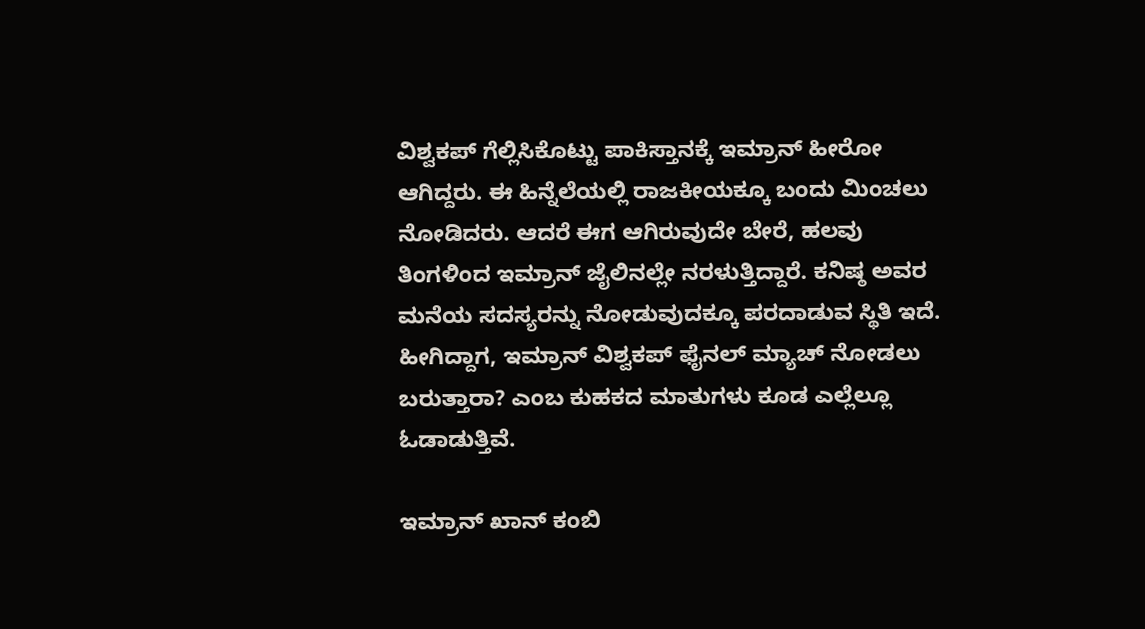ವಿಶ್ವಕಪ್ ಗೆಲ್ಲಿಸಿಕೊಟ್ಟು ಪಾಕಿಸ್ತಾನಕ್ಕೆ ಇಮ್ರಾನ್ ಹೀರೋ ಆಗಿದ್ದರು. ಈ ಹಿನ್ನೆಲೆಯಲ್ಲಿ ರಾಜಕೀಯಕ್ಕೂ ಬಂದು ಮಿಂಚಲು ನೋಡಿದರು. ಆದರೆ ಈಗ ಆಗಿರುವುದೇ ಬೇರೆ, ಹಲವು ತಿಂಗಳಿಂದ ಇಮ್ರಾನ್ ಜೈಲಿನಲ್ಲೇ ನರಳುತ್ತಿದ್ದಾರೆ. ಕನಿಷ್ಠ ಅವರ ಮನೆಯ ಸದಸ್ಯರನ್ನು ನೋಡುವುದಕ್ಕೂ ಪರದಾಡುವ ಸ್ಥಿತಿ ಇದೆ. ಹೀಗಿದ್ದಾಗ, ಇಮ್ರಾನ್ ವಿಶ್ವಕಪ್ ಫೈನಲ್ ಮ್ಯಾಚ್ ನೋಡಲು ಬರುತ್ತಾರಾ? ಎಂಬ ಕುಹಕದ ಮಾತುಗಳು ಕೂಡ ಎಲ್ಲೆಲ್ಲೂ ಓಡಾಡುತ್ತಿವೆ.

ಇಮ್ರಾನ್ ಖಾನ್ ಕಂಬಿ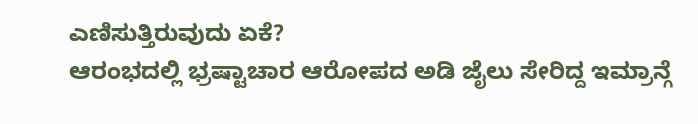ಎಣಿಸುತ್ತಿರುವುದು ಏಕೆ?
ಆರಂಭದಲ್ಲಿ ಭ್ರಷ್ಟಾಚಾರ ಆರೋಪದ ಅಡಿ ಜೈಲು ಸೇರಿದ್ದ ಇಮ್ರಾನ್ಗೆ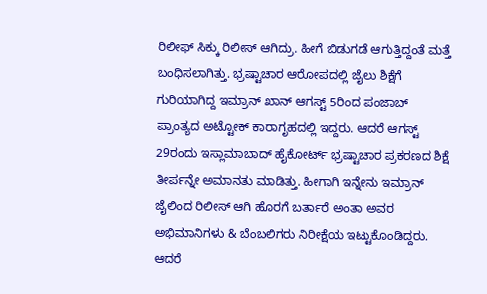ರಿಲೀಫ್ ಸಿಕ್ಕು ರಿಲೀಸ್ ಆಗಿದ್ರು. ಹೀಗೆ ಬಿಡುಗಡೆ ಆಗುತ್ತಿದ್ದಂತೆ ಮತ್ತೆ ಬಂಧಿಸಲಾಗಿತ್ತು. ಭ್ರಷ್ಟಾಚಾರ ಆರೋಪದಲ್ಲಿ ಜೈಲು ಶಿಕ್ಷೆಗೆ ಗುರಿಯಾಗಿದ್ದ ಇಮ್ರಾನ್ ಖಾನ್ ಆಗಸ್ಟ್ 5ರಿಂದ ಪಂಜಾಬ್ ಪ್ರಾಂತ್ಯದ ಅಟ್ಟೋಕ್ ಕಾರಾಗೃಹದಲ್ಲಿ ಇದ್ದರು. ಆದರೆ ಆಗಸ್ಟ್ 29ರಂದು ಇಸ್ಲಾಮಾಬಾದ್ ಹೈಕೋರ್ಟ್ ಭ್ರಷ್ಟಾಚಾರ ಪ್ರಕರಣದ ಶಿಕ್ಷೆ ತೀರ್ಪನ್ನೇ ಅಮಾನತು ಮಾಡಿತ್ತು. ಹೀಗಾಗಿ ಇನ್ನೇನು ಇಮ್ರಾನ್ ಜೈಲಿಂದ ರಿಲೀಸ್ ಆಗಿ ಹೊರಗೆ ಬರ್ತಾರೆ ಅಂತಾ ಅವರ ಅಭಿಮಾನಿಗಳು & ಬೆಂಬಲಿಗರು ನಿರೀಕ್ಷೆಯ ಇಟ್ಟುಕೊಂಡಿದ್ದರು. ಆದರೆ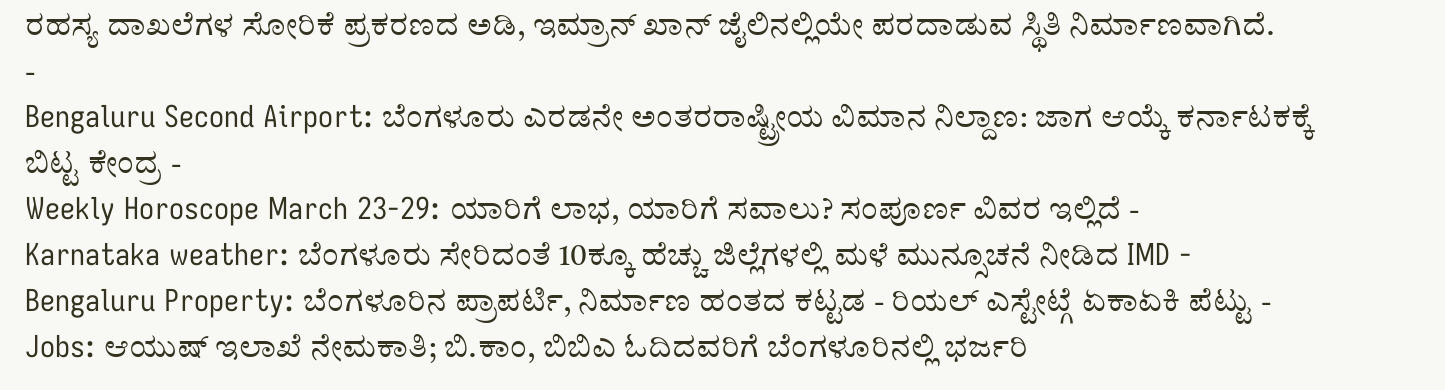ರಹಸ್ಯ ದಾಖಲೆಗಳ ಸೋರಿಕೆ ಪ್ರಕರಣದ ಅಡಿ, ಇಮ್ರಾನ್ ಖಾನ್ ಜೈಲಿನಲ್ಲಿಯೇ ಪರದಾಡುವ ಸ್ಥಿತಿ ನಿರ್ಮಾಣವಾಗಿದೆ.
-
Bengaluru Second Airport: ಬೆಂಗಳೂರು ಎರಡನೇ ಅಂತರರಾಷ್ಟ್ರೀಯ ವಿಮಾನ ನಿಲ್ದಾಣ: ಜಾಗ ಆಯ್ಕೆ ಕರ್ನಾಟಕಕ್ಕೆ ಬಿಟ್ಟ ಕೇಂದ್ರ -
Weekly Horoscope March 23-29: ಯಾರಿಗೆ ಲಾಭ, ಯಾರಿಗೆ ಸವಾಲು? ಸಂಪೂರ್ಣ ವಿವರ ಇಲ್ಲಿದೆ -
Karnataka weather: ಬೆಂಗಳೂರು ಸೇರಿದಂತೆ 10ಕ್ಕೂ ಹೆಚ್ಚು ಜಿಲ್ಲೆಗಳಲ್ಲಿ ಮಳೆ ಮುನ್ಸೂಚನೆ ನೀಡಿದ IMD -
Bengaluru Property: ಬೆಂಗಳೂರಿನ ಪ್ರಾಪರ್ಟಿ, ನಿರ್ಮಾಣ ಹಂತದ ಕಟ್ಟಡ - ರಿಯಲ್ ಎಸ್ಟೇಟ್ಗೆ ಏಕಾಏಕಿ ಪೆಟ್ಟು -
Jobs: ಆಯುಷ್ ಇಲಾಖೆ ನೇಮಕಾತಿ; ಬಿ.ಕಾಂ, ಬಿಬಿಎ ಓದಿದವರಿಗೆ ಬೆಂಗಳೂರಿನಲ್ಲಿ ಭರ್ಜರಿ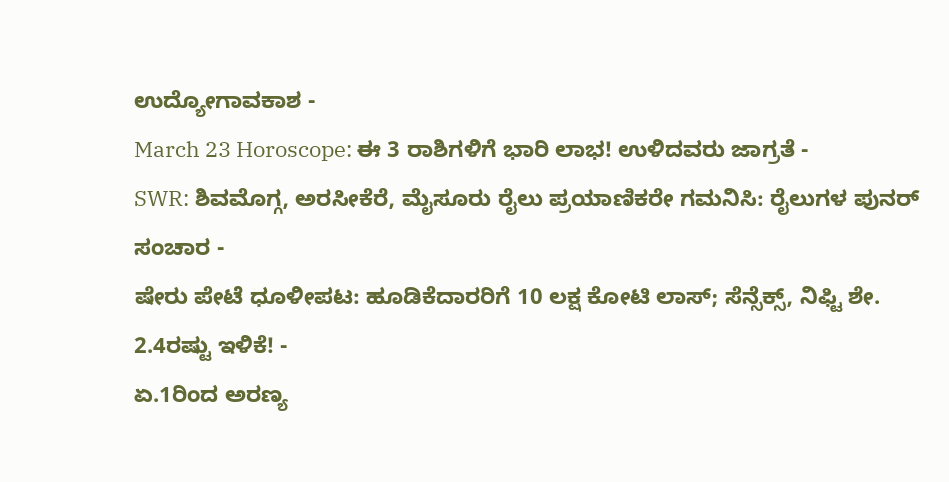ಉದ್ಯೋಗಾವಕಾಶ -
March 23 Horoscope: ಈ 3 ರಾಶಿಗಳಿಗೆ ಭಾರಿ ಲಾಭ! ಉಳಿದವರು ಜಾಗ್ರತೆ -
SWR: ಶಿವಮೊಗ್ಗ, ಅರಸೀಕೆರೆ, ಮೈಸೂರು ರೈಲು ಪ್ರಯಾಣಿಕರೇ ಗಮನಿಸಿ: ರೈಲುಗಳ ಪುನರ್ ಸಂಚಾರ -
ಷೇರು ಪೇಟೆ ಧೂಳೀಪಟ: ಹೂಡಿಕೆದಾರರಿಗೆ 10 ಲಕ್ಷ ಕೋಟಿ ಲಾಸ್; ಸೆನ್ಸೆಕ್ಸ್, ನಿಫ್ಟಿ ಶೇ. 2.4ರಷ್ಟು ಇಳಿಕೆ! -
ಏ.1ರಿಂದ ಅರಣ್ಯ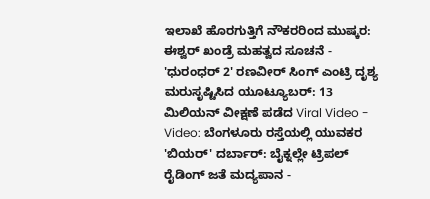ಇಲಾಖೆ ಹೊರಗುತ್ತಿಗೆ ನೌಕರರಿಂದ ಮುಷ್ಕರ: ಈಶ್ವರ್ ಖಂಡ್ರೆ ಮಹತ್ವದ ಸೂಚನೆ -
'ಧುರಂಧರ್ 2' ರಣವೀರ್ ಸಿಂಗ್ ಎಂಟ್ರಿ ದೃಶ್ಯ ಮರುಸೃಷ್ಟಿಸಿದ ಯೂಟ್ಯೂಬರ್: 13 ಮಿಲಿಯನ್ ವೀಕ್ಷಣೆ ಪಡೆದ Viral Video -
Video: ಬೆಂಗಳೂರು ರಸ್ತೆಯಲ್ಲಿ ಯುವಕರ 'ಬಿಯರ್' ದರ್ಬಾರ್: ಬೈಕ್ನಲ್ಲೇ ಟ್ರಿಪಲ್ ರೈಡಿಂಗ್ ಜತೆ ಮದ್ಯಪಾನ -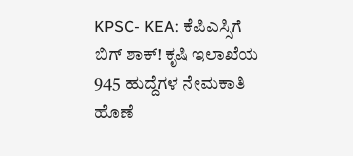KPSC- KEA: ಕೆಪಿಎಸ್ಸಿಗೆ ಬಿಗ್ ಶಾಕ್! ಕೃಷಿ ಇಲಾಖೆಯ 945 ಹುದ್ದೆಗಳ ನೇಮಕಾತಿ ಹೊಣೆ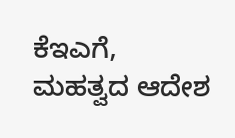ಕೆಇಎಗೆ, ಮಹತ್ವದ ಆದೇಶ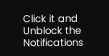Click it and Unblock the Notifications